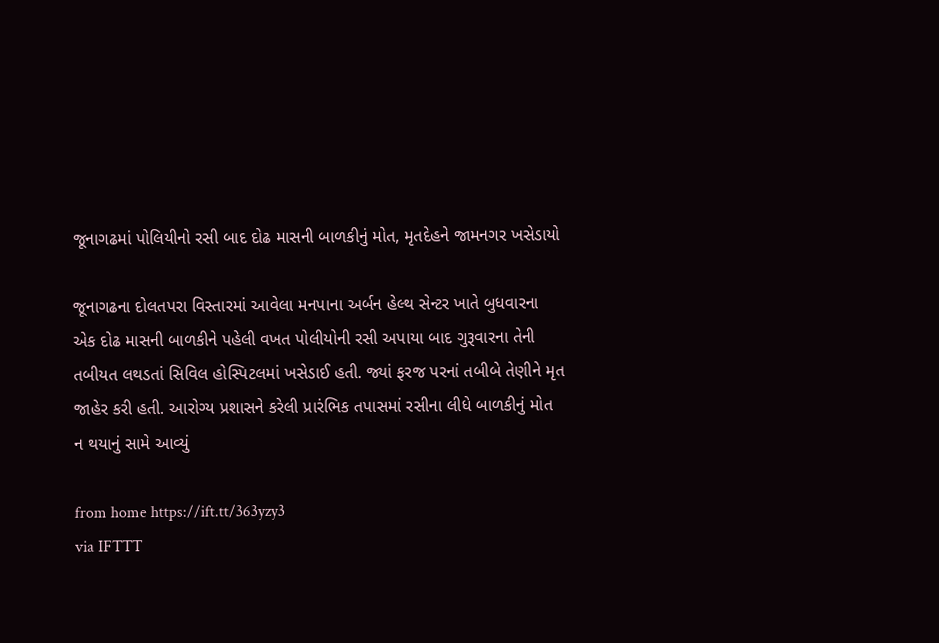જૂનાગઢમાં પોલિયીનો રસી બાદ દોઢ માસની બાળકીનું મોત, મૃતદેહને જામનગર ખસેડાયો

જૂનાગઢના દોલતપરા વિસ્તારમાં આવેલા મનપાના અર્બન હેલ્થ સેન્ટર ખાતે બુધવારના એક દોઢ માસની બાળકીને પહેલી વખત પોલીયોની રસી અપાયા બાદ ગુરૂવારના તેની તબીયત લથડતાં સિવિલ હોસ્પિટલમાં ખસેડાઈ હતી. જ્યાં ફરજ પરનાં તબીબે તેણીને મૃત જાહેર કરી હતી. આરોગ્ય પ્રશાસને કરેલી પ્રારંભિક તપાસમાં રસીના લીધે બાળકીનું મોત ન થયાનું સામે આવ્યું

from home https://ift.tt/363yzy3
via IFTTT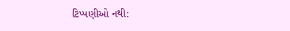ટિપ્પણીઓ નથી: